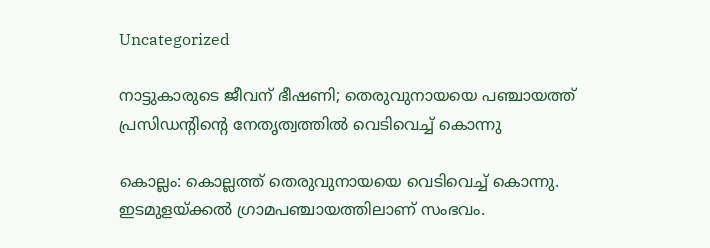Uncategorized

നാട്ടുകാരുടെ ജീവന് ഭീഷണി; തെരുവുനായയെ പഞ്ചായത്ത് പ്രസിഡന്റിന്റെ നേതൃത്വത്തില്‍ വെടിവെച്ച് കൊന്നു

കൊല്ലം: കൊല്ലത്ത് തെരുവുനായയെ വെടിവെച്ച് കൊന്നു. ഇടമുളയ്ക്കല്‍ ഗ്രാമപഞ്ചായത്തിലാണ് സംഭവം.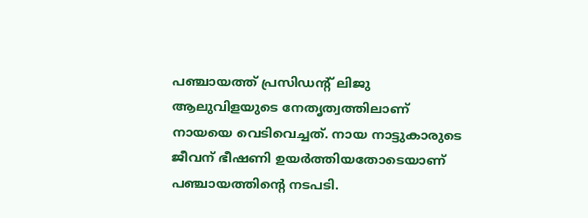പഞ്ചായത്ത് പ്രസിഡന്റ് ലിജു ആലുവിളയുടെ നേതൃത്വത്തിലാണ് നായയെ വെടിവെച്ചത്. നായ നാട്ടുകാരുടെ ജീവന് ഭീഷണി ഉയര്‍ത്തിയതോടെയാണ് പഞ്ചായത്തിന്റെ നടപടി.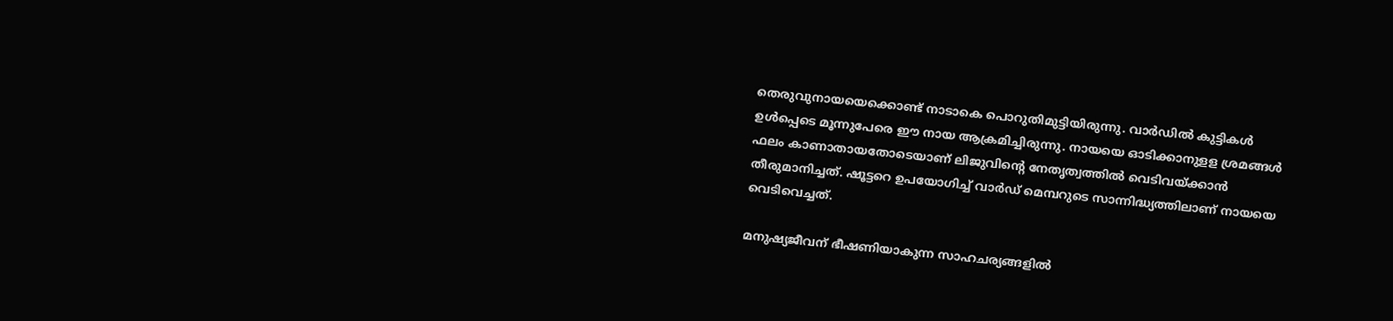തെരുവുനായയെക്കൊണ്ട് നാടാകെ പൊറുതിമുട്ടിയിരുന്നു. വാര്‍ഡില്‍ കുട്ടികള്‍ ഉള്‍പ്പെടെ മൂന്നുപേരെ ഈ നായ ആക്രമിച്ചിരുന്നു. നായയെ ഓടിക്കാനുളള ശ്രമങ്ങള്‍ ഫലം കാണാതായതോടെയാണ് ലിജുവിന്റെ നേതൃത്വത്തില്‍ വെടിവയ്ക്കാന്‍ തീരുമാനിച്ചത്. ഷൂട്ടറെ ഉപയോഗിച്ച് വാർഡ് മെമ്പറുടെ സാന്നിദ്ധ്യത്തിലാണ് നായയെ വെടിവെച്ചത്.

മനുഷ്യജീവന് ഭീഷണിയാകുന്ന സാഹചര്യങ്ങളില്‍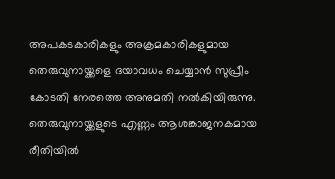അപകടകാരികളും അക്രമകാരികളുമായ തെരുവുനായ്ക്കളെ ദയാവധം ചെയ്യാന്‍ സുപ്രീം കോടതി നേരത്തെ അനുമതി നല്‍കിയിരുന്നു. തെരുവുനായ്ക്കളുടെ എണ്ണം ആശങ്കാജനകമായ രീതിയില്‍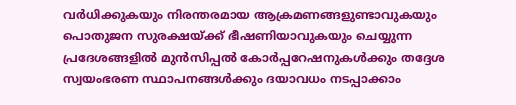വര്‍ധിക്കുകയും നിരന്തരമായ ആക്രമണങ്ങളുണ്ടാവുകയും പൊതുജന സുരക്ഷയ്ക്ക് ഭീഷണിയാവുകയും ചെയ്യുന്ന പ്രദേശങ്ങളില്‍ മുന്‍സിപ്പല്‍ കോര്‍പ്പറേഷനുകള്‍ക്കും തദ്ദേശ സ്വയംഭരണ സ്ഥാപനങ്ങള്‍ക്കും ദയാവധം നടപ്പാക്കാം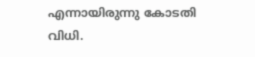എന്നായിരുന്നു കോടതി വിധി.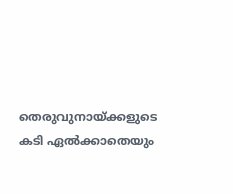തെരുവുനായ്ക്കളുടെ കടി ഏല്‍ക്കാതെയും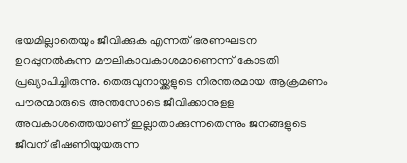ഭയമില്ലാതെയും ജീവിക്കുക എന്നത് ഭരണഘടന ഉറപ്പുനല്‍കുന്ന മൗലികാവകാശമാണെന്ന് കോടതി പ്രഖ്യാപിച്ചിരുന്നു. തെരുവുനായ്ക്കളുടെ നിരന്തരമായ ആക്രമണം പൗരന്മാരുടെ അന്തസോടെ ജീവിക്കാനുളള അവകാശത്തെയാണ് ഇല്ലാതാക്കുന്നതെന്നും ജനങ്ങളുടെ ജീവന് ഭീഷണിയുയരുന്ന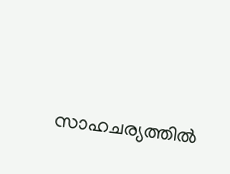സാഹചര്യത്തില്‍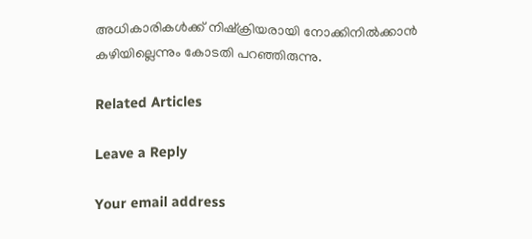അധികാരികള്‍ക്ക് നിഷ്‌ക്രിയരായി നോക്കിനില്‍ക്കാന്‍ കഴിയില്ലെന്നും കോടതി പറഞ്ഞിരുന്നു.

Related Articles

Leave a Reply

Your email address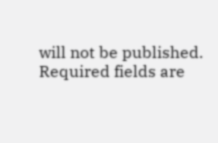will not be published. Required fields are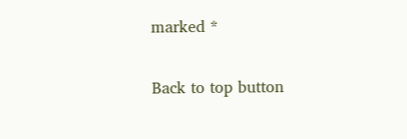marked *

Back to top button